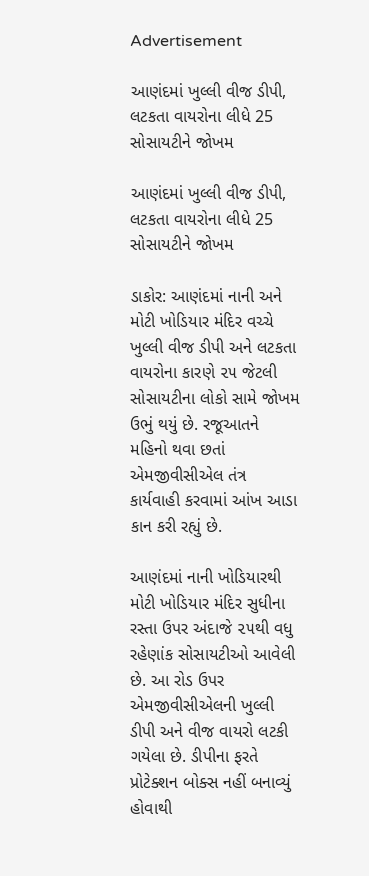Advertisement

આણંદમાં ખુલ્લી વીજ ડીપી, લટકતા વાયરોના લીધે 25 સોસાયટીને જોખમ

આણંદમાં ખુલ્લી વીજ ડીપી, લટકતા વાયરોના લીધે 25 સોસાયટીને જોખમ

ડાકોર: આણંદમાં નાની અને મોટી ખોડિયાર મંદિર વચ્ચે ખુલ્લી વીજ ડીપી અને લટકતા વાયરોના કારણે ૨૫ જેટલી સોસાયટીના લોકો સામે જોખમ ઉભું થયું છે. રજૂઆતને મહિનો થવા છતાં એમજીવીસીએલ તંત્ર કાર્યવાહી કરવામાં આંખ આડા કાન કરી રહ્યું છે.

આણંદમાં નાની ખોડિયારથી મોટી ખોડિયાર મંદિર સુધીના રસ્તા ઉપર અંદાજે ૨૫થી વધુ રહેણાંક સોસાયટીઓ આવેલી છે. આ રોડ ઉપર એમજીવીસીએલની ખુલ્લી ડીપી અને વીજ વાયરો લટકી ગયેલા છે. ડીપીના ફરતે પ્રોટેક્શન બોક્સ નહીં બનાવ્યું હોવાથી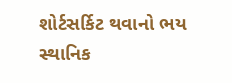શોર્ટસર્કિટ થવાનો ભય સ્થાનિક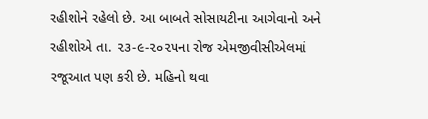રહીશોને રહેલો છે. આ બાબતે સોસાયટીના આગેવાનો અને રહીશોએ તા. ૨૩-૯-૨૦૨૫ના રોજ એમજીવીસીએલમાં રજૂઆત પણ કરી છે. મહિનો થવા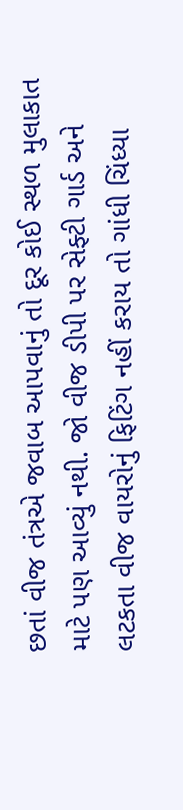છતાં વીજ તંત્રએ જવાબ આપવાનું તો દૂર કોઈ સ્થળ મુલાકાત માટે પણ આવ્યું નથી. જો વીજ ડીપી પર સેફ્ટી ગાર્ડ અને લટકતા વીજ વાયરોનું ફિટિંગ નહીં કરાય તો ગાંધી ચિંધ્યા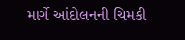માર્ગે આંદોલનની ચિમકી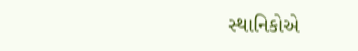સ્થાનિકોએ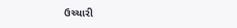ઉચ્ચારી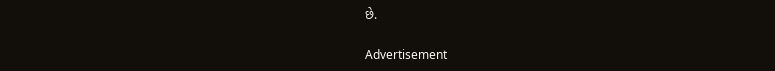છે.

Advertisement